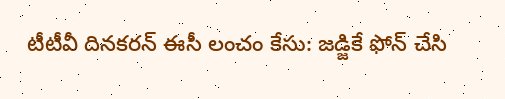టీటీవీ దినకరన్ ఈసీ లంచం కేసు: జడ్జికే ఫోన్ చేసి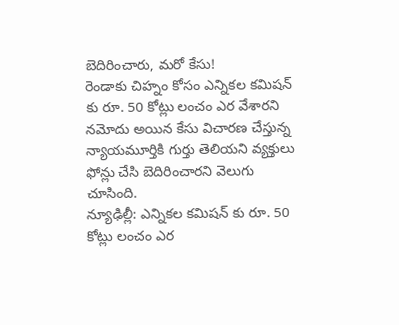బెదిరించారు, మరో కేసు!
రెండాకు చిహ్నం కోసం ఎన్నికల కమిషన్ కు రూ. 50 కోట్లు లంచం ఎర వేశారని నమోదు అయిన కేసు విచారణ చేస్తున్న న్యాయమూర్తికి గుర్తు తెలియని వ్యక్తులు ఫోన్లు చేసి బెదిరించారని వెలుగు చూసింది.
న్యూఢిల్లీ: ఎన్నికల కమిషన్ కు రూ. 50 కోట్లు లంచం ఎర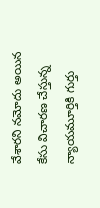వేశారని నమోదు అయిన కేసు విచారణ చేస్తున్న న్యాయమూర్తికి గుర్తు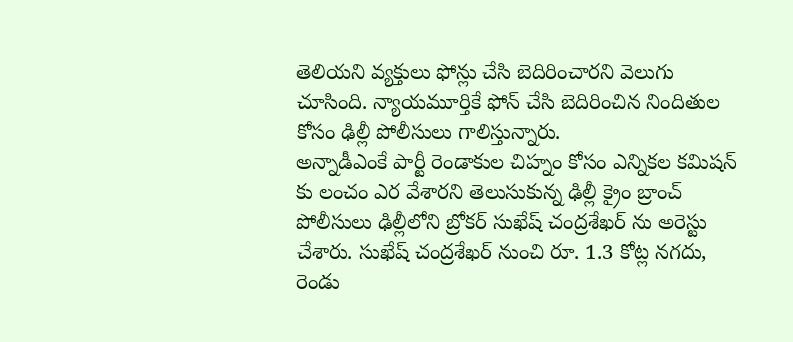తెలియని వ్యక్తులు ఫోన్లు చేసి బెదిరించారని వెలుగు చూసింది. న్యాయమూర్తికే ఫోన్ చేసి బెదిరించిన నిందితుల కోసం ఢిల్లీ పోలీసులు గాలిస్తున్నారు.
అన్నాడీఎంకే పార్టీ రెండాకుల చిహ్నం కోసం ఎన్నికల కమిషన్ కు లంచం ఎర వేశారని తెలుసుకున్న ఢిల్లీ క్రైం బ్రాంచ్ పోలీసులు ఢిల్లీలోని బ్రోకర్ సుఖేష్ చంద్రశేఖర్ ను అరెస్టు చేశారు. సుఖేష్ చంద్రశేఖర్ నుంచి రూ. 1.3 కోట్ల నగదు, రెండు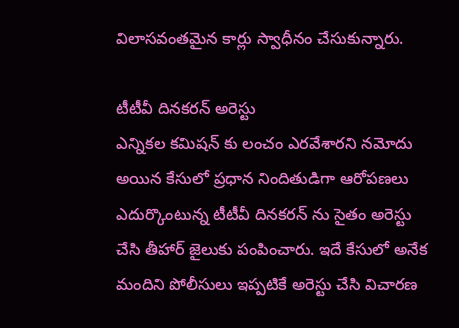విలాసవంతమైన కార్లు స్వాధీనం చేసుకున్నారు.

టీటీవీ దినకరన్ అరెస్టు
ఎన్నికల కమిషన్ కు లంచం ఎరవేశారని నమోదు అయిన కేసులో ప్రధాన నిందితుడిగా ఆరోపణలు ఎదుర్కొంటున్న టీటీవీ దినకరన్ ను సైతం అరెస్టు చేసి తీహార్ జైలుకు పంపించారు. ఇదే కేసులో అనేక మందిని పోలీసులు ఇప్పటికే అరెస్టు చేసి విచారణ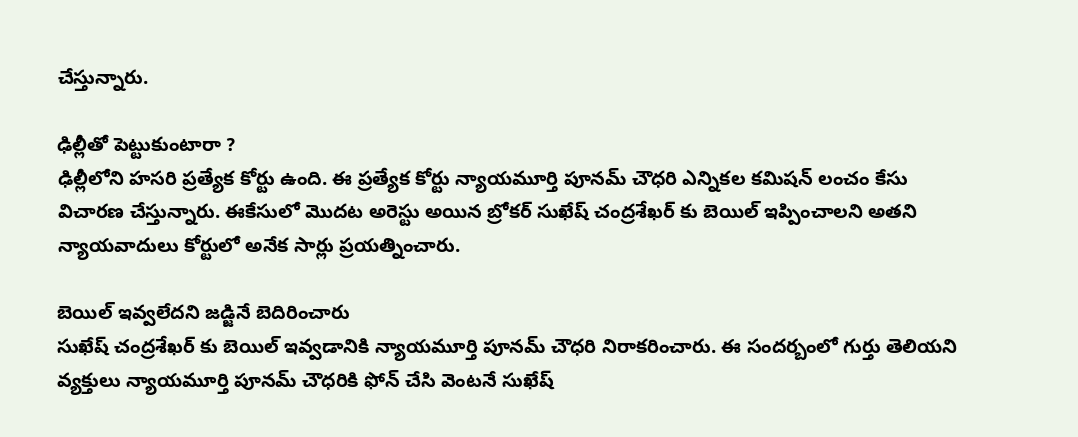చేస్తున్నారు.

ఢిల్లీతో పెట్టుకుంటారా ?
ఢిల్లీలోని హసరి ప్రత్యేక కోర్టు ఉంది. ఈ ప్రత్యేక కోర్టు న్యాయమూర్తి పూనమ్ చౌధరి ఎన్నికల కమిషన్ లంచం కేసు విచారణ చేస్తున్నారు. ఈకేసులో మొదట అరెస్టు అయిన బ్రోకర్ సుఖేష్ చంద్రశేఖర్ కు బెయిల్ ఇప్పించాలని అతని న్యాయవాదులు కోర్టులో అనేక సార్లు ప్రయత్నించారు.

బెయిల్ ఇవ్వలేదని జడ్జినే బెదిరించారు
సుఖేష్ చంద్రశేఖర్ కు బెయిల్ ఇవ్వడానికి న్యాయమూర్తి పూనమ్ చౌధరి నిరాకరించారు. ఈ సందర్బంలో గుర్తు తెలియని వ్యక్తులు న్యాయమూర్తి పూనమ్ చౌధరికి ఫోన్ చేసి వెంటనే సుఖేష్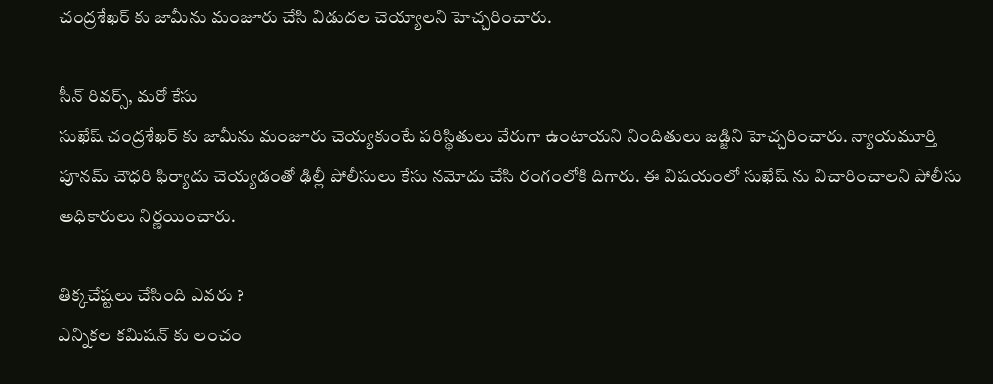చంద్రశేఖర్ కు జామీను మంజూరు చేసి విడుదల చెయ్యాలని హెచ్చరించారు.

సీన్ రివర్స్, మరో కేసు
సుఖేష్ చంద్రశేఖర్ కు జామీను మంజూరు చెయ్యకుంటే పరిస్థితులు వేరుగా ఉంటాయని నిందితులు జడ్జిని హెచ్చరించారు. న్యాయమూర్తి పూనమ్ చౌధరి ఫిర్యాదు చెయ్యడంతో ఢిల్లీ పోలీసులు కేసు నమోదు చేసి రంగంలోకి దిగారు. ఈ విషయంలో సుఖేష్ ను విచారించాలని పోలీసు అధికారులు నిర్ణయించారు.

తిక్కచేష్టలు చేసింది ఎవరు ?
ఎన్నికల కమిషన్ కు లంచం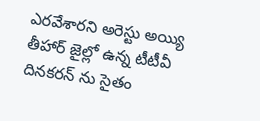ఎరవేశారని అరెస్టు అయ్యి తీహార్ జైల్లో ఉన్న టీటీవీ దినకరన్ ను సైతం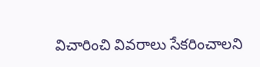విచారించి వివరాలు సేకరించాలని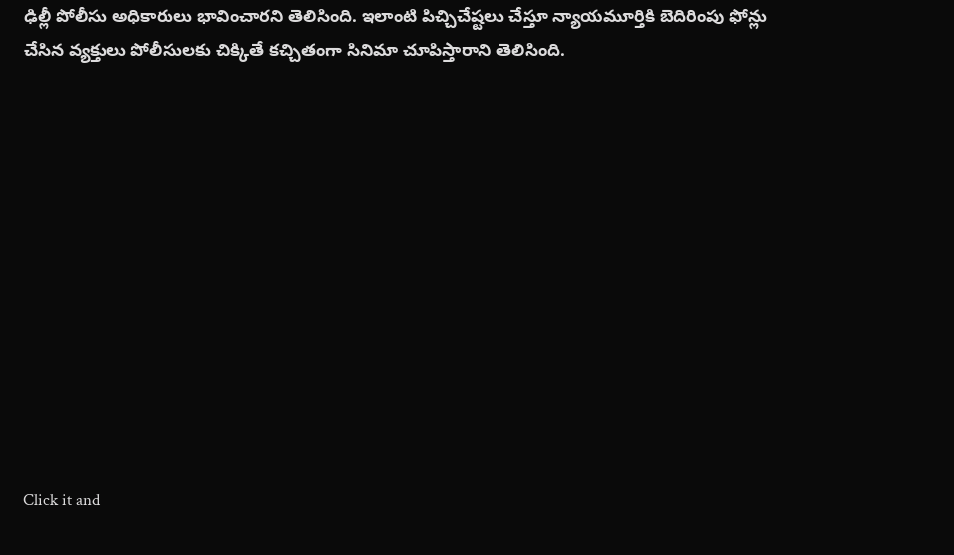ఢిల్లీ పోలీసు అధికారులు భావించారని తెలిసింది. ఇలాంటి పిచ్చిచేష్టలు చేస్తూ న్యాయమూర్తికి బెదిరింపు ఫోన్లు చేసిన వ్యక్తులు పోలీసులకు చిక్కితే కచ్చితంగా సినిమా చూపిస్తారాని తెలిసింది.












Click it and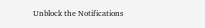Unblock the Notifications